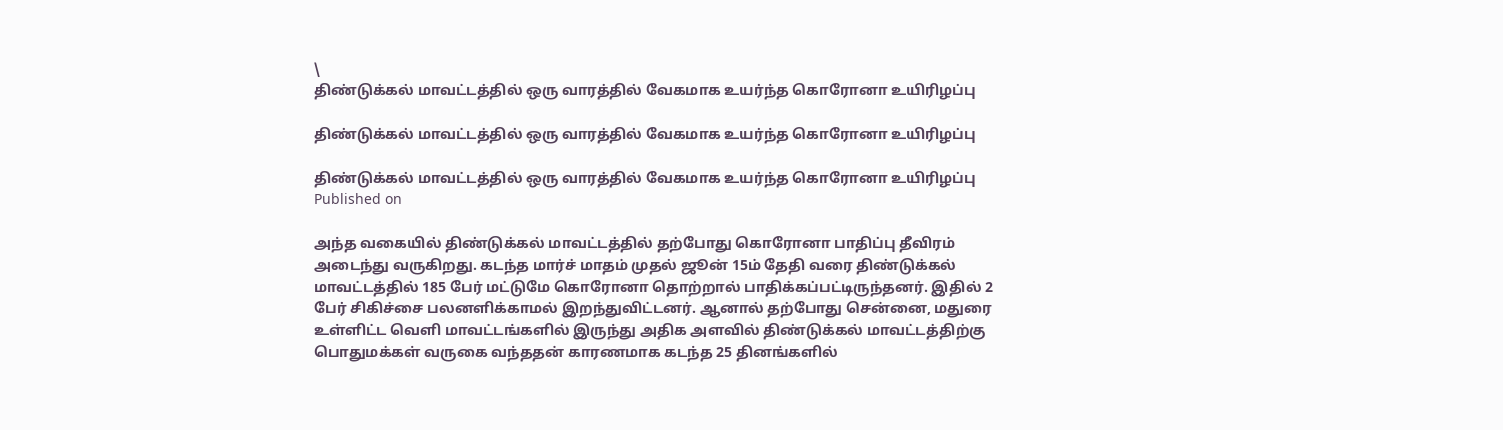\
திண்டுக்கல் மாவட்டத்தில் ஒரு வாரத்தில் வேகமாக உயர்ந்த கொரோனா உயிரிழப்பு

திண்டுக்கல் மாவட்டத்தில் ஒரு வாரத்தில் வேகமாக உயர்ந்த கொரோனா உயிரிழப்பு

திண்டுக்கல் மாவட்டத்தில் ஒரு வாரத்தில் வேகமாக உயர்ந்த கொரோனா உயிரிழப்பு
Published on

அந்த வகையில் திண்டுக்கல் மாவட்டத்தில் தற்போது கொரோனா பாதிப்பு தீவிரம் அடைந்து வருகிறது. கடந்த மார்ச் மாதம் முதல் ஜூன் 15ம் தேதி வரை திண்டுக்கல் மாவட்டத்தில் 185 பேர் மட்டுமே கொரோனா தொற்றால் பாதிக்கப்பட்டிருந்தனர். இதில் 2 பேர் சிகிச்சை பலனளிக்காமல் இறந்துவிட்டனர். ஆனால் தற்போது சென்னை, மதுரை உள்ளிட்ட வெளி மாவட்டங்களில் இருந்து அதிக அளவில் திண்டுக்கல் மாவட்டத்திற்கு பொதுமக்கள் வருகை வந்ததன் காரணமாக கடந்த 25 தினங்களில்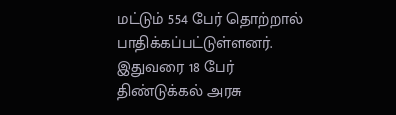மட்டும் 554 பேர் தொற்றால் பாதிக்கப்பட்டுள்ளனர். இதுவரை 18 பேர் திண்டுக்கல் அரசு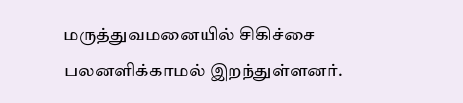மருத்துவமனையில் சிகிச்சை பலனளிக்காமல் இறந்துள்ளனர்.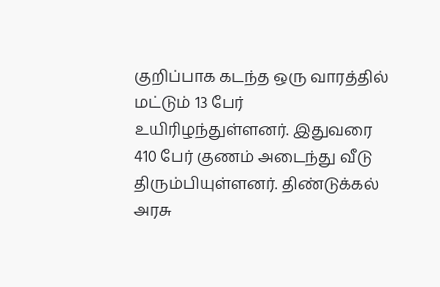குறிப்பாக கடந்த ஒரு வாரத்தில் மட்டும் 13 பேர் உயிரிழந்துள்ளனர். இதுவரை 410 பேர் குணம் அடைந்து வீடு திரும்பியுள்ளனர். திண்டுக்கல் அரசு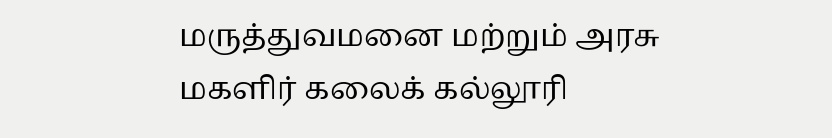மருத்துவமனை மற்றும் அரசு மகளிர் கலைக் கல்லூரி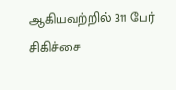ஆகியவற்றில் 311 பேர் சிகிச்சை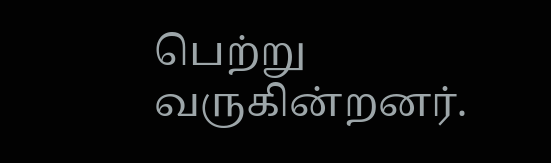பெற்று வருகின்றனர்.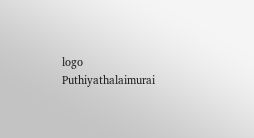logo
Puthiyathalaimurai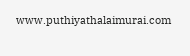www.puthiyathalaimurai.com